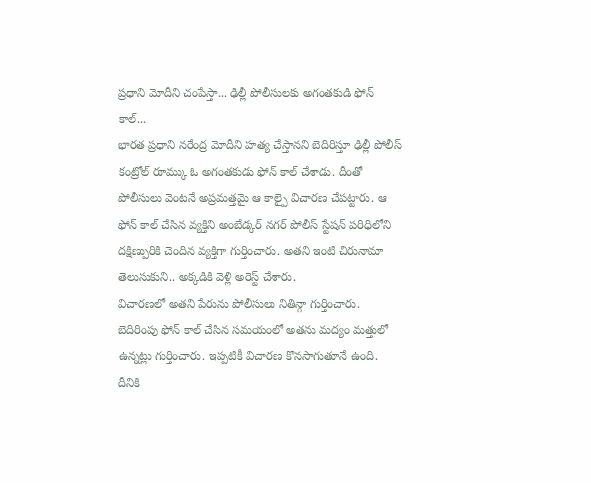ప్రధాని మోదీని చంపేస్తా... ఢిల్లీ పోలీసులకు అగంతకుడి ఫోన్ కాల్...
భారత ప్రధాని నరేంద్ర మోదీని హత్య చేస్తానని బెదిరిస్తూ ఢిల్లీ పోలీస్ కంట్రోల్ రూమ్కు ఓ అగంతకుడు ఫోన్ కాల్ చేశాడు. దీంతో పోలీసులు వెంటనే అప్రమత్తమై ఆ కాల్పై విచారణ చేపట్టారు. ఆ ఫోన్ కాల్ చేసిన వ్యక్తిని అంబేడ్కర్ నగర్ పోలీస్ స్టేషన్ పరిధిలోని దక్షిణ్పురికి చెందిన వ్యక్తిగా గుర్తించారు. అతని ఇంటి చిరునామా తెలుసుకుని.. అక్కడికి వెళ్లి అరెస్ట్ చేశారు.
విచారణలో అతని పేరును పోలీసులు నితిన్గా గుర్తించారు. బెదిరింపు ఫోన్ కాల్ చేసిన సమయంలో అతను మద్యం మత్తులో ఉన్నట్లు గుర్తించారు. ఇప్పటికీ విచారణ కొనసాగుతూనే ఉంది. దీనికి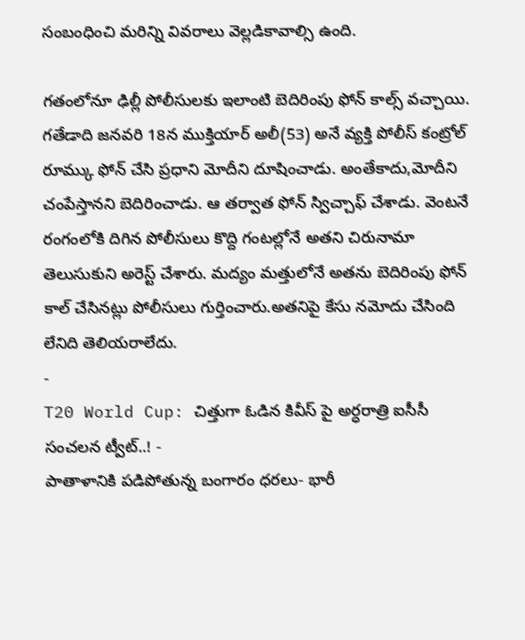సంబంధించి మరిన్ని వివరాలు వెల్లడికావాల్సి ఉంది.

గతంలోనూ ఢిల్లీ పోలీసులకు ఇలాంటి బెదిరింపు ఫోన్ కాల్స్ వచ్చాయి. గతేడాది జనవరి 18న ముక్తియార్ అలీ(53) అనే వ్యక్తి పోలీస్ కంట్రోల్ రూమ్కు ఫోన్ చేసి ప్రధాని మోదీని దూషించాడు. అంతేకాదు,మోదీని చంపేస్తానని బెదిరించాడు. ఆ తర్వాత ఫోన్ స్విచ్చాఫ్ చేశాడు. వెంటనే రంగంలోకి దిగిన పోలీసులు కొద్ది గంటల్లోనే అతని చిరునామా తెలుసుకుని అరెస్ట్ చేశారు. మద్యం మత్తులోనే అతను బెదిరింపు ఫోన్ కాల్ చేసినట్లు పోలీసులు గుర్తించారు.అతనిపై కేసు నమోదు చేసింది లేనిది తెలియరాలేదు.
-
T20 World Cup: చిత్తుగా ఓడిన కివీస్ పై అర్ధరాత్రి ఐసీసీ సంచలన ట్వీట్..! -
పాతాళానికి పడిపోతున్న బంగారం ధరలు- భారీ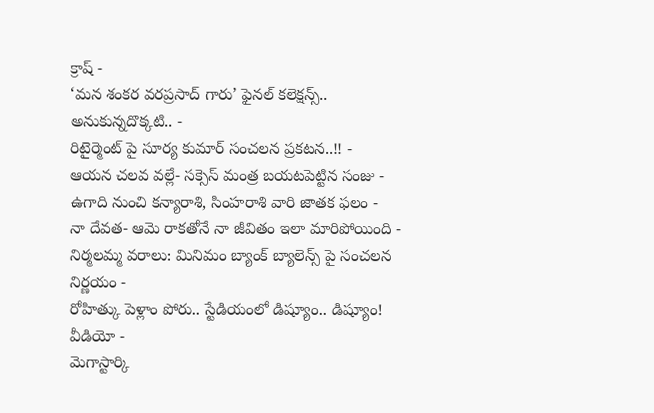క్రాష్ -
‘మన శంకర వరప్రసాద్ గారు’ ఫైనల్ కలెక్షన్స్.. అనుకున్నదొక్కటి.. -
రిటైర్మెంట్ పై సూర్య కుమార్ సంచలన ప్రకటన..!! -
ఆయన చలవ వల్లే- సక్సెస్ మంత్ర బయటపెట్టిన సంజు -
ఉగాది నుంచి కన్యారాశి, సింహరాశి వారి జాతక ఫలం -
నా దేవత- ఆమె రాకతోనే నా జీవితం ఇలా మారిపోయింది -
నిర్మలమ్మ వరాలు: మినిమం బ్యాంక్ బ్యాలెన్స్ పై సంచలన నిర్ణయం -
రోహిత్కు పెళ్లాం పోరు.. స్టేడియంలో డిష్యూం.. డిష్యూం! వీడియో -
మెగాస్టార్కి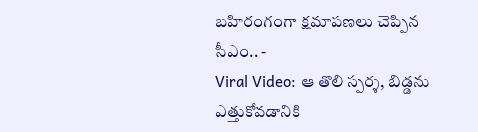బహిరంగంగా క్షమాపణలు చెప్పిన సీఎం.. -
Viral Video: ఆ తొలి స్పర్శ, బిడ్డను ఎత్తుకోవడానికి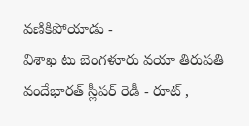వణికిపోయాడు -
విశాఖ టు బెంగళూరు వయా తిరుపతి వందేభారత్ స్లీపర్ రెడీ - రూట్ ,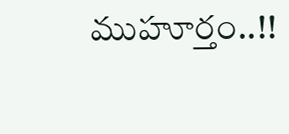ముహూర్తం..!!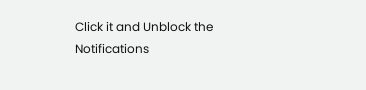Click it and Unblock the Notifications